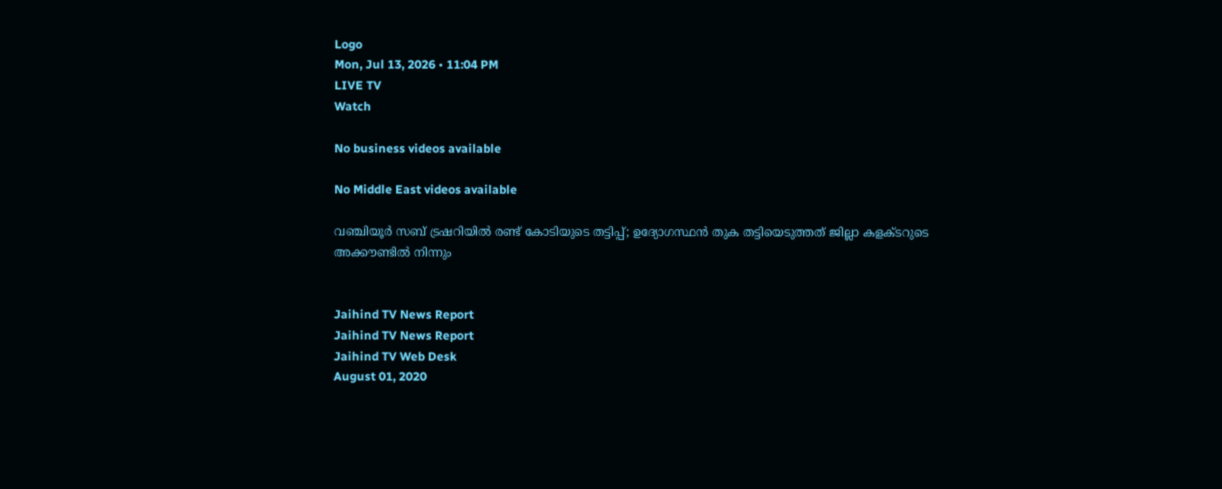Logo
Mon, Jul 13, 2026 • 11:04 PM
LIVE TV
Watch

No business videos available

No Middle East videos available

വഞ്ചിയൂർ സബ് ട്രഷറിയില്‍ രണ്ട് കോടിയുടെ തട്ടിപ്പ്; ഉദ്യോഗസ്ഥൻ തുക തട്ടിയെടുത്തത് ജില്ലാ കളക്‌ടറുടെ അക്കൗണ്ടിൽ നിന്നും


Jaihind TV News Report
Jaihind TV News Report
Jaihind TV Web Desk
August 01, 2020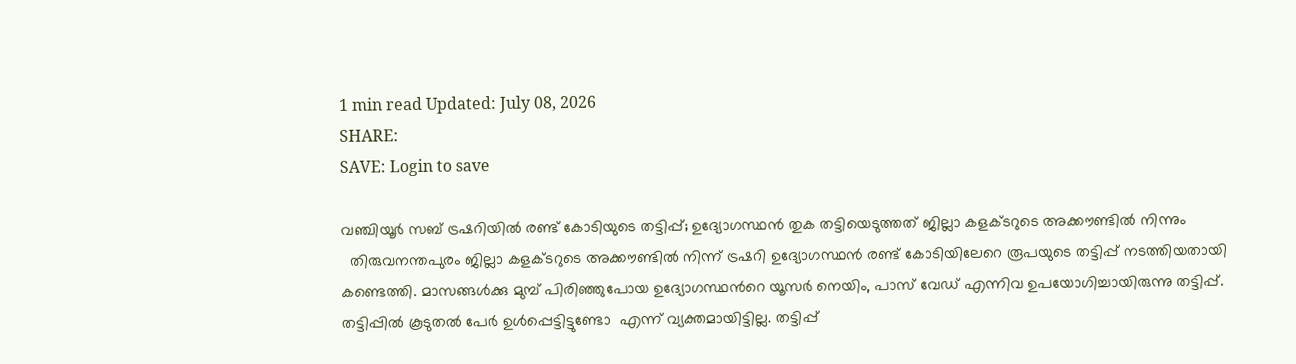1 min read Updated: July 08, 2026
SHARE:
SAVE: Login to save

വഞ്ചിയൂർ സബ് ട്രഷറിയില്‍ രണ്ട് കോടിയുടെ തട്ടിപ്പ്; ഉദ്യോഗസ്ഥൻ തുക തട്ടിയെടുത്തത് ജില്ലാ കളക്‌ടറുടെ അക്കൗണ്ടിൽ നിന്നും
  തിരുവനന്തപുരം ജില്ലാ കളക്‌ടറുടെ അക്കൗണ്ടിൽ നിന്ന് ട്രഷറി ഉദ്യോഗസ്ഥൻ രണ്ട് കോടിയിലേറെ രൂപയുടെ തട്ടിപ്പ് നടത്തിയതായി കണ്ടെത്തി. മാസങ്ങൾക്കു മുമ്പ് പിരിഞ്ഞുപോയ ഉദ്യോഗസ്ഥന്‍റെ യൂസർ നെയിം, പാസ് വേഡ് എന്നിവ ഉപയോഗിച്ചായിരുന്നു തട്ടിപ്പ്. തട്ടിപ്പിൽ കൂടുതൽ പേർ ഉൾപ്പെട്ടിട്ടുണ്ടോ  എന്ന് വ്യക്തമായിട്ടില്ല. തട്ടിപ്പ്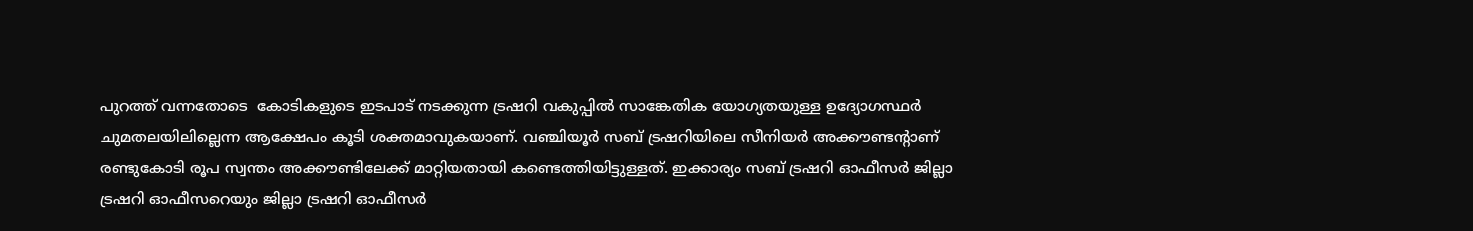പുറത്ത് വന്നതോടെ  കോടികളുടെ ഇടപാട് നടക്കുന്ന ട്രഷറി വകുപ്പിൽ സാങ്കേതിക യോഗ്യതയുള്ള ഉദ്യോഗസ്ഥർ ചുമതലയിലില്ലെന്ന ആക്ഷേപം കൂടി ശക്തമാവുകയാണ്. വഞ്ചിയൂർ സബ് ട്രഷറിയിലെ സീനിയർ അക്കൗണ്ടന്‍റാണ് രണ്ടുകോടി രൂപ സ്വന്തം അക്കൗണ്ടിലേക്ക് മാറ്റിയതായി കണ്ടെത്തിയിട്ടുള്ളത്. ഇക്കാര്യം സബ് ട്രഷറി ഓഫീസർ ജില്ലാ ട്രഷറി ഓഫീസറെയും ജില്ലാ ട്രഷറി ഓഫീസർ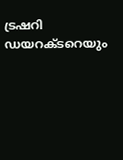ട്രഷറി ഡയറക്‌ടറെയും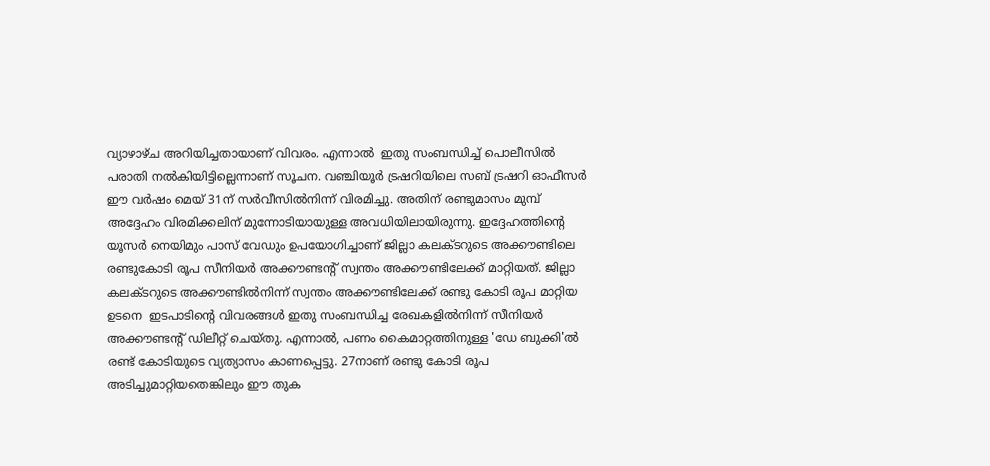വ്യാഴാഴ്ച അറിയിച്ചതായാണ് വിവരം. എന്നാൽ  ഇതു സംബന്ധിച്ച് പൊലീസിൽ പരാതി നൽകിയിട്ടില്ലെന്നാണ് സൂചന. വഞ്ചിയൂർ ട്രഷറിയിലെ സബ് ട്രഷറി ഓഫീസർ ഈ വർഷം മെയ് 31ന് സർവീസിൽനിന്ന് വിരമിച്ചു. അതിന് രണ്ടുമാസം മുമ്പ് അദ്ദേഹം വിരമിക്കലിന് മുന്നോടിയായുള്ള അവധിയിലായിരുന്നു. ഇദ്ദേഹത്തിന്‍റെ യൂസർ നെയിമും പാസ് വേഡും ഉപയോഗിച്ചാണ് ജില്ലാ കലക്‌ടറുടെ അക്കൗണ്ടിലെ രണ്ടുകോടി രൂപ സീനിയർ അക്കൗണ്ടന്‍റ് സ്വന്തം അക്കൗണ്ടിലേക്ക് മാറ്റിയത്. ജില്ലാ കലക്‌ടറുടെ അക്കൗണ്ടിൽനിന്ന് സ്വന്തം അക്കൗണ്ടിലേക്ക് രണ്ടു കോടി രൂപ മാറ്റിയ ഉടനെ  ഇടപാടിന്‍റെ വിവരങ്ങൾ ഇതു സംബന്ധിച്ച രേഖകളിൽനിന്ന് സീനിയർ അക്കൗണ്ടന്‍റ് ഡിലീറ്റ് ചെയ്തു. എന്നാൽ, പണം കൈമാറ്റത്തിനുള്ള 'ഡേ ബുക്കി'ൽ രണ്ട് കോടിയുടെ വ്യത്യാസം കാണപ്പെട്ടു. 27നാണ് രണ്ടു കോടി രൂപ അടിച്ചുമാറ്റിയതെങ്കിലും ഈ തുക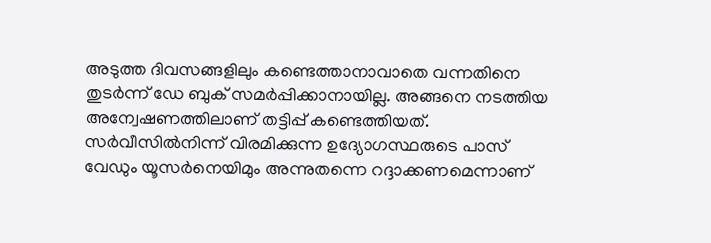അടുത്ത ദിവസങ്ങളിലും കണ്ടെത്താനാവാതെ വന്നതിനെ തുടർന്ന് ഡേ ബുക് സമർപ്പിക്കാനായില്ല. അങ്ങനെ നടത്തിയ അന്വേഷണത്തിലാണ് തട്ടിപ്പ് കണ്ടെത്തിയത്. സർവീസിൽനിന്ന് വിരമിക്കുന്ന ഉദ്യോഗസ്ഥരുടെ പാസ് വേഡും യൂസർനെയിമും അന്നുതന്നെ റദ്ദാക്കണമെന്നാണ്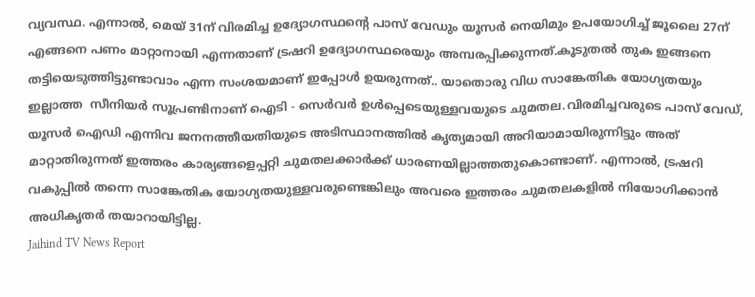വ്യവസ്ഥ. എന്നാൽ, മെയ് 31ന് വിരമിച്ച ഉദ്യോഗസ്ഥന്‍റെ പാസ് വേഡും യൂസർ നെയിമും ഉപയോഗിച്ച് ജൂലൈ 27ന് എങ്ങനെ പണം മാറ്റാനായി എന്നതാണ് ട്രഷറി ഉദ്യോഗസ്ഥരെയും അമ്പരപ്പിക്കുന്നത്.കൂടുതൽ തുക ഇങ്ങനെ തട്ടിയെടുത്തിട്ടുണ്ടാവാം എന്ന സംശയമാണ് ഇപ്പോൾ ഉയരുന്നത്.. യാതൊരു വിധ സാങ്കേതിക യോഗ്യതയും ഇല്ലാത്ത  സീനിയർ സൂപ്രണ്ടിനാണ് ഐടി - സെർവർ ഉൾപ്പെടെയുള്ളവയുടെ ചുമതല.വിരമിച്ചവരുടെ പാസ് വേഡ്, യൂസർ ഐഡി എന്നിവ ജനനത്തീയതിയുടെ അടിസ്ഥാനത്തിൽ കൃത്യമായി അറിയാമായിരുന്നിട്ടും അത് മാറ്റാതിരുന്നത് ഇത്തരം കാര്യങ്ങളെപ്പറ്റി ചുമതലക്കാർക്ക് ധാരണയില്ലാത്തതുകൊണ്ടാണ്. എന്നാൽ, ട്രഷറി വകുപ്പിൽ തന്നെ സാങ്കേതിക യോഗ്യതയുള്ളവരുണ്ടെങ്കിലും അവരെ ഇത്തരം ചുമതലകളിൽ നിയോഗിക്കാൻ അധികൃതർ തയാറായിട്ടില്ല.
Jaihind TV News Report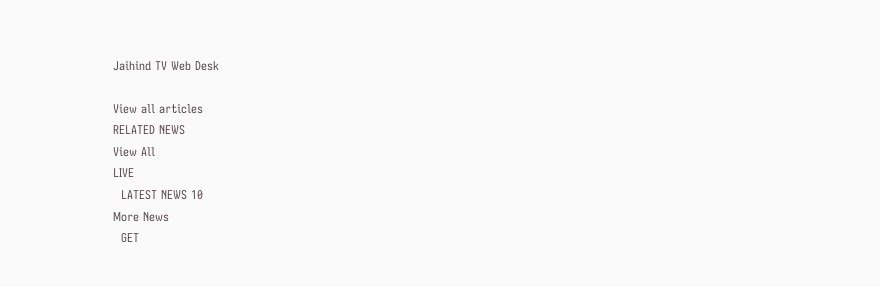Jaihind TV Web Desk

View all articles
RELATED NEWS
View All
LIVE
  LATEST NEWS 10
More News
  GET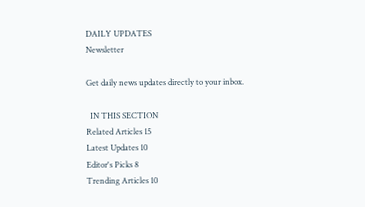DAILY UPDATES
Newsletter

Get daily news updates directly to your inbox.

  IN THIS SECTION
Related Articles 15
Latest Updates 10
Editor's Picks 8
Trending Articles 10